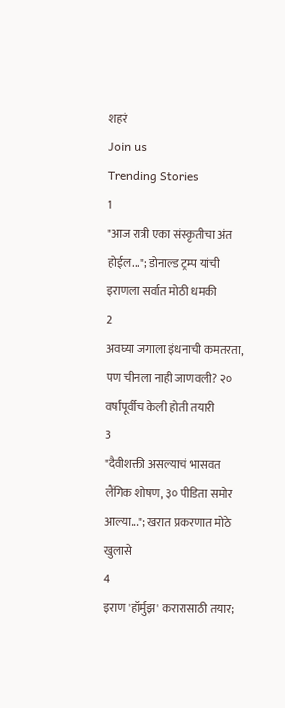शहरं
Join us
Trending Stories
1
"आज रात्री एका संस्कृतीचा अंत होईल..."; डोनाल्ड ट्रम्प यांची इराणला सर्वात मोठी धमकी
2
अवघ्या जगाला इंधनाची कमतरता, पण चीनला नाही जाणवली? २० वर्षांपूर्वीच केली होती तयारी
3
"दैवीशक्ती असल्याचं भासवत लैंगिक शोषण, ३० पीडिता समोर आल्या..."; खरात प्रकरणात मोठे खुलासे
4
इराण 'हॉर्मुझ' करारासाठी तयार;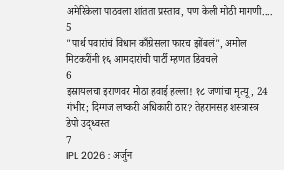अमेरिकेला पाठवला शांतता प्रस्ताव, पण केली मोठी मागणी....
5
"पार्थ पवारांचं विधान काँग्रेसला फारच झोंबलं", अमोल मिटकरींनी १६ आमदारांची पार्टी म्हणत डिवचले
6
इस्रायलचा इराणवर मोठा हवाई हल्ला! १८ जणांचा मृत्यू, 24 गंभीर; दिग्गज लष्करी अधिकारी ठार? तेहरानसह शस्त्रास्त्र डेपो उद्ध्वस्त
7
IPL 2026 : अर्जुन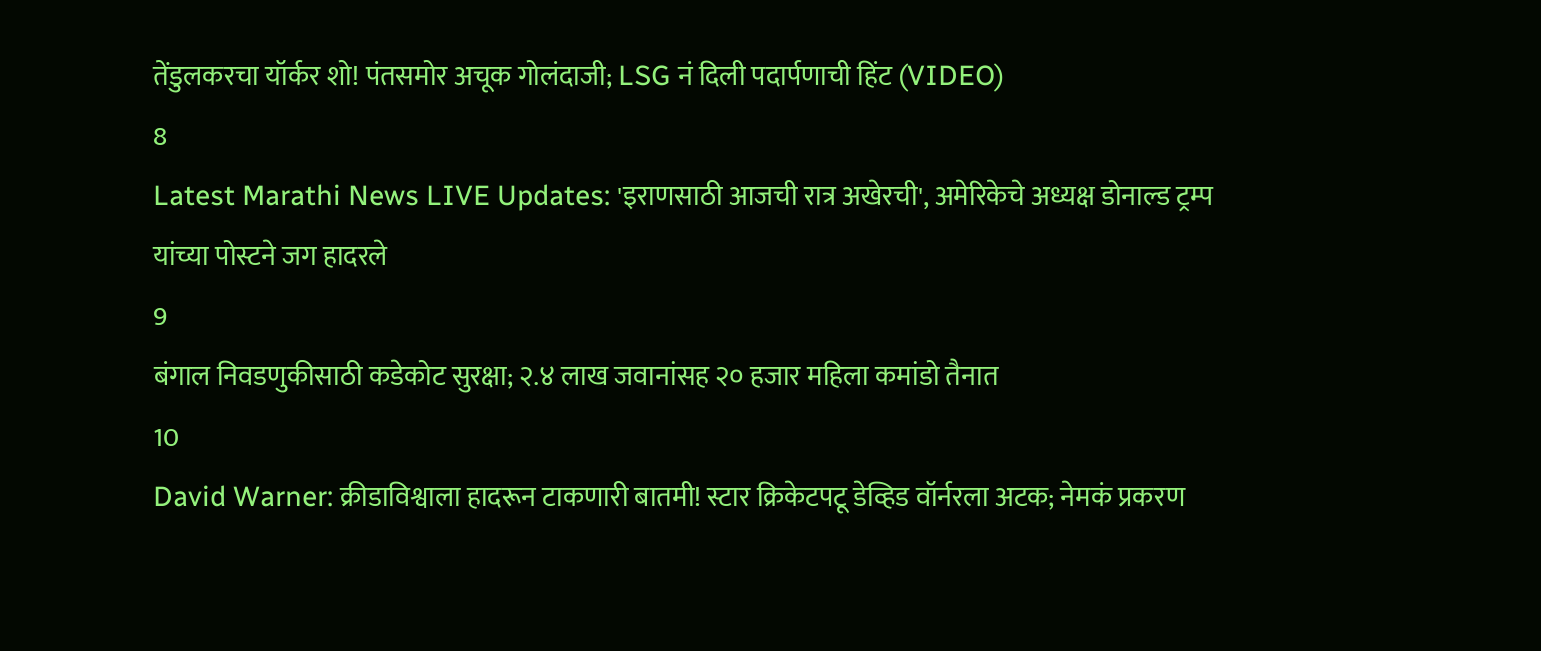तेंडुलकरचा यॉर्कर शो! पंतसमोर अचूक गोलंदाजी; LSG नं दिली पदार्पणाची हिंट (VIDEO)
8
Latest Marathi News LIVE Updates: 'इराणसाठी आजची रात्र अखेरची', अमेरिकेचे अध्यक्ष डोनाल्ड ट्रम्प यांच्या पोस्टने जग हादरले
9
बंगाल निवडणुकीसाठी कडेकोट सुरक्षा; २.४ लाख जवानांसह २० हजार महिला कमांडो तैनात
10
David Warner: क्रीडाविश्वाला हादरून टाकणारी बातमी! स्टार क्रिकेटपटू डेव्हिड वॉर्नरला अटक; नेमकं प्रकरण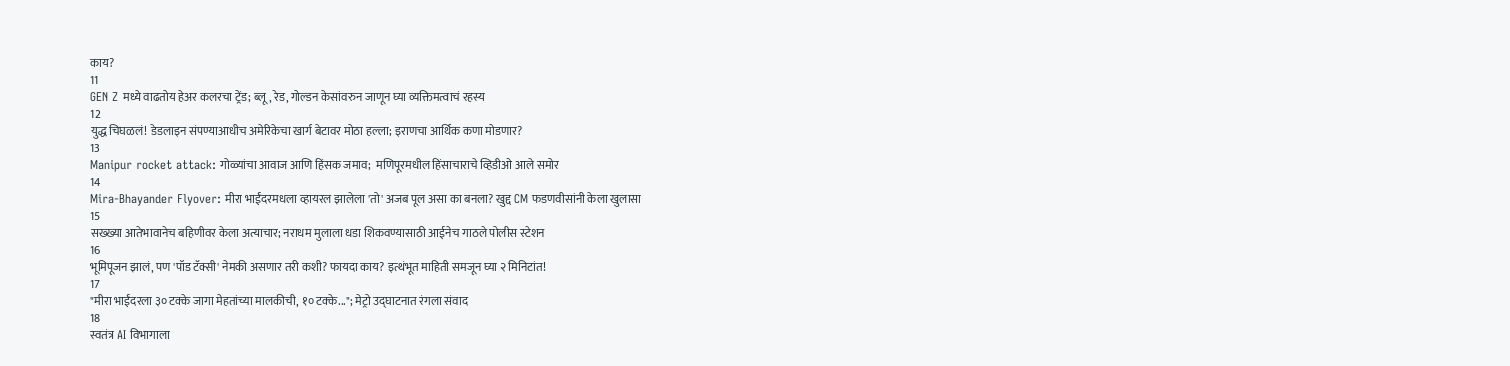काय?
11
GEN Z मध्ये वाढतोय हेअर कलरचा ट्रेंड; ब्लू, रेड, गोल्डन केसांवरुन जाणून घ्या व्यक्तिमत्वाचं रहस्य
12
युद्ध चिघळलं! डेडलाइन संपण्याआधीच अमेरिकेचा खार्ग बेटावर मोठा हल्ला; इराणचा आर्थिक कणा मोडणार?
13
Manipur rocket attack: गोळ्यांचा आवाज आणि हिंसक जमाव;  मणिपूरमधील हिंसाचाराचे व्हिडीओ आले समोर
14
Mira-Bhayander Flyover: मीरा भाईंदरमधला व्हायरल झालेला 'तो' अजब पूल असा का बनला? खुद्द CM फडणवीसांनी केला खुलासा
15
सख्ख्या आतेभावानेच बहिणीवर केला अत्याचार; नराधम मुलाला धडा शिकवण्यासाठी आईनेच गाठले पोलीस स्टेशन
16
भूमिपूजन झालं, पण 'पॉड टॅक्सी' नेमकी असणार तरी कशी? फायदा काय? इत्थंभूत माहिती समजून घ्या २ मिनिटांत!
17
"मीरा भाईंदरला ३० टक्के जागा मेहतांच्या मालकीची, १० टक्के..."; मेट्रो उद्घाटनात रंगला संवाद
18
स्वतंत्र AI विभागाला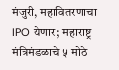मंजुरी, महावितरणाचा IPO येणार; महाराष्ट्र मंत्रिमंडळाचे ५ मोठे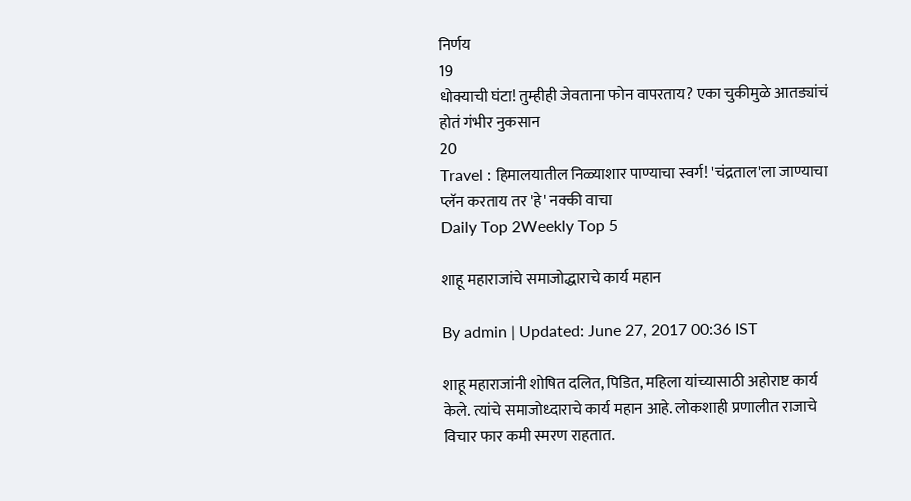निर्णय
19
धोक्याची घंटा! तुम्हीही जेवताना फोन वापरताय? एका चुकीमुळे आतड्यांचं होतं गंभीर नुकसान
20
Travel : हिमालयातील निळ्याशार पाण्याचा स्वर्ग! 'चंद्रताल'ला जाण्याचा प्लॅन करताय तर 'हे' नक्की वाचा
Daily Top 2Weekly Top 5

शाहू महाराजांचे समाजोद्धाराचे कार्य महान

By admin | Updated: June 27, 2017 00:36 IST

शाहू महाराजांनी शोषित दलित, पिडित, महिला यांच्यासाठी अहोराष्ट कार्य केले. त्यांचे समाजोध्दाराचे कार्य महान आहे. लोकशाही प्रणालीत राजाचे विचार फार कमी स्मरण राहतात.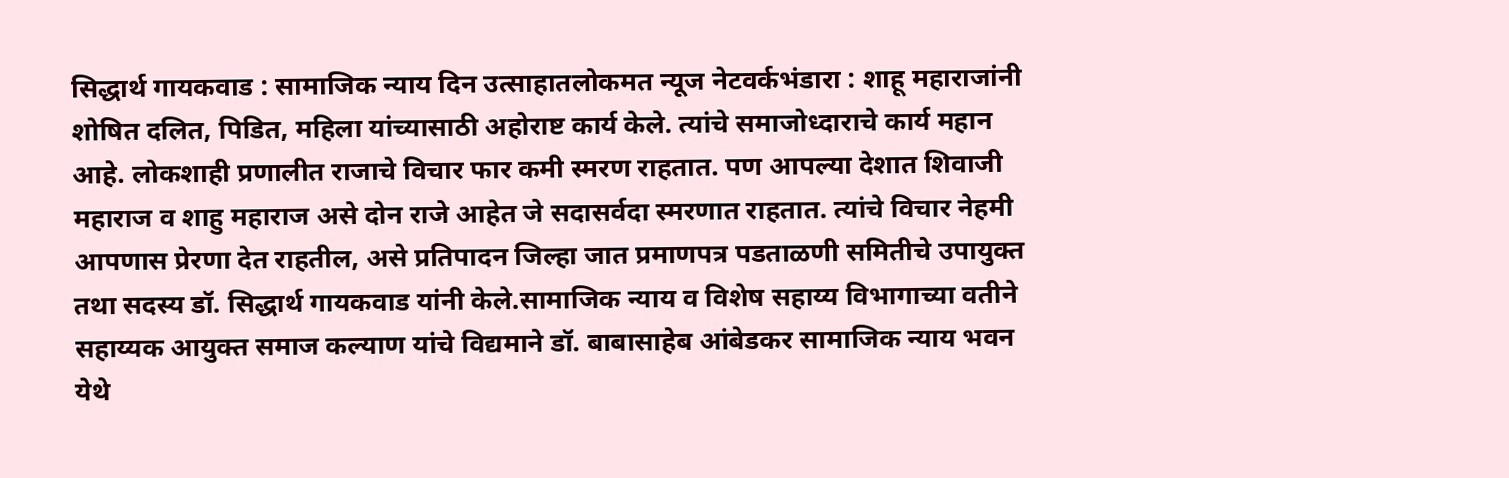सिद्धार्थ गायकवाड : सामाजिक न्याय दिन उत्साहातलोकमत न्यूज नेटवर्कभंडारा : शाहू महाराजांनी शोषित दलित, पिडित, महिला यांच्यासाठी अहोराष्ट कार्य केले. त्यांचे समाजोध्दाराचे कार्य महान आहे. लोकशाही प्रणालीत राजाचे विचार फार कमी स्मरण राहतात. पण आपल्या देशात शिवाजी महाराज व शाहु महाराज असे दोन राजे आहेत जे सदासर्वदा स्मरणात राहतात. त्यांचे विचार नेहमी आपणास प्रेरणा देत राहतील, असे प्रतिपादन जिल्हा जात प्रमाणपत्र पडताळणी समितीचे उपायुक्त तथा सदस्य डॉ. सिद्धार्थ गायकवाड यांनी केले.सामाजिक न्याय व विशेष सहाय्य विभागाच्या वतीने सहाय्यक आयुक्त समाज कल्याण यांचे विद्यमाने डॉ. बाबासाहेब आंबेडकर सामाजिक न्याय भवन येथे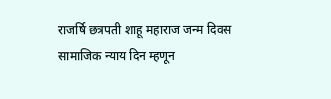राजर्षि छत्रपती शाहू महाराज जन्म दिवस सामाजिक न्याय दिन म्हणून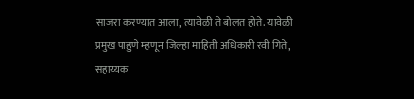साजरा करण्यात आला, त्यावेळी ते बोलत होते. यावेळी प्रमुख पाहुणे म्हणून जिल्हा माहिती अधिकारी रवी गिते, सहाय्यक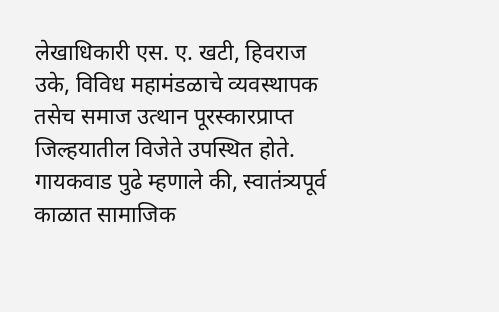लेखाधिकारी एस. ए. खटी, हिवराज उके, विविध महामंडळाचे व्यवस्थापक तसेच समाज उत्थान पूरस्कारप्राप्त जिल्हयातील विजेते उपस्थित होते. गायकवाड पुढे म्हणाले की, स्वातंत्र्यपूर्व काळात सामाजिक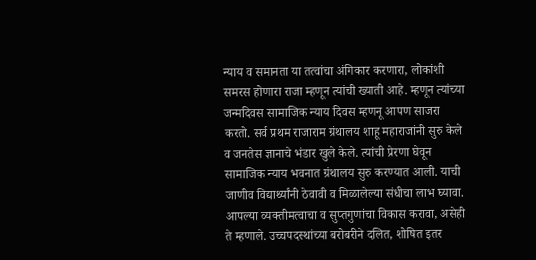न्याय व समानता या तत्वांचा अंगिकार करणारा, लोकांशी समरस होणारा राजा म्हणून त्यांची ख्याती आहे. म्हणून त्यांच्या जन्मदिवस सामाजिक न्याय दिवस म्हणनू आपण साजरा करतो. सर्व प्रथम राजाराम ग्रंथालय शाहू महाराजांनी सुरु केले व जनतेस ज्ञानाचे भंडार खुले केले. त्यांची प्रेरणा घेवून सामाजिक न्याय भवनात ग्रंथालय सुरु करण्यात आली. याची जाणीव विद्यार्थ्यांनी ठेवावी व मिळालेल्या संधीचा लाभ घ्यावा. आपल्या व्यक्तीमत्वाचा व सुप्तगुणांचा विकास करावा, असेही ते म्हणाले. उच्चपदस्थांच्या बरोबरीने दलित, शोषित इतर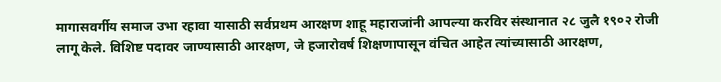मागासवर्गीय समाज उभा रहावा यासाठी सर्वप्रथम आरक्षण शाहू महाराजांनी आपल्या करविर संस्थानात २८ जुलै १९०२ रोजी लागू केले. विशिष्ट पदावर जाण्यासाठी आरक्षण, जे हजारोवर्ष शिक्षणापासून वंचित आहेत त्यांच्यासाठी आरक्षण,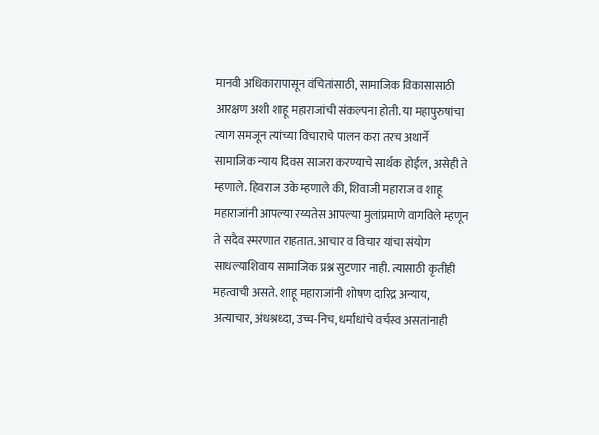मानवी अधिकारापासून वंचितांसाठी, सामाजिक विकासासाठी आरक्षण अशी शाहू महाराजांची संकल्पना होती. या महापुरुषांचा त्याग समजून त्यांच्या विचाराचे पालन करा तरच अथार्ने सामाजिक न्याय दिवस साजरा करण्याचे सार्थक होईल, असेही ते म्हणाले. हिवराज उके म्हणाले की, शिवाजी महाराज व शाहू महाराजांनी आपल्या रय्यतेस आपल्या मुलांप्रमाणे वागविले म्हणून ते सदैव स्मरणात राहतात. आचार व विचार यांचा संयोग साधल्याशिवाय सामाजिक प्रश्न सुटणार नाही. त्यासाठी कृतीही महत्वाची असते. शाहू महाराजांनी शोषण दारिद्र अन्याय, अत्याचार, अंधश्रध्दा, उच्च-निच, धर्मांधांचे वर्चस्व असतांनाही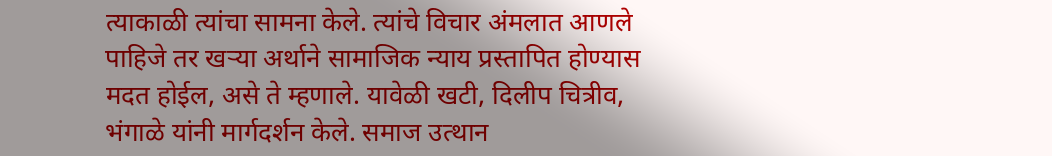त्याकाळी त्यांचा सामना केले. त्यांचे विचार अंमलात आणले पाहिजे तर खऱ्या अर्थाने सामाजिक न्याय प्रस्तापित होण्यास मदत होईल, असे ते म्हणाले. यावेळी खटी, दिलीप चित्रीव, भंगाळे यांनी मार्गदर्शन केले. समाज उत्थान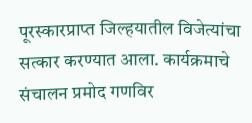पूरस्कारप्राप्त जिल्हयातील विजेत्यांचा सत्कार करण्यात आला. कार्यक्रमाचे संचालन प्रमोद गणविर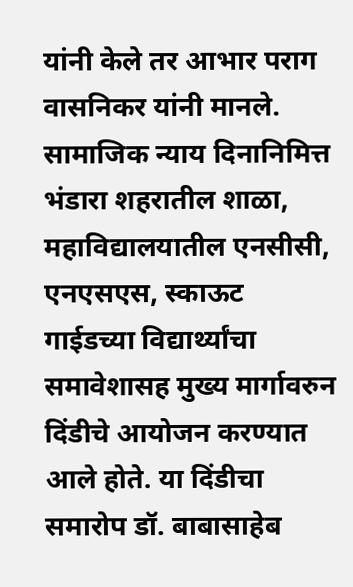यांनी केले तर आभार पराग वासनिकर यांनी मानले. सामाजिक न्याय दिनानिमित्त भंडारा शहरातील शाळा, महाविद्यालयातील एनसीसी, एनएसएस, स्काऊट गाईडच्या विद्यार्थ्यांचा समावेशासह मुख्य मार्गावरुन दिंडीचे आयोजन करण्यात आले होते. या दिंडीचा समारोप डॉ. बाबासाहेब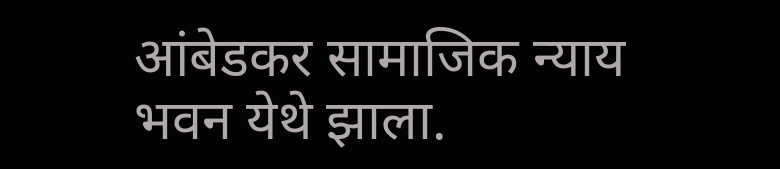आंबेडकर सामाजिक न्याय भवन येथे झाला.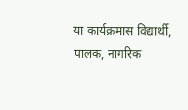या कार्यक्रमास विद्यार्थी, पालक, नागरिक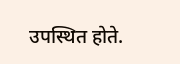उपस्थित होते.